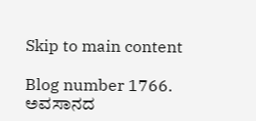Skip to main content

Blog number 1766. ಅವಸಾನದ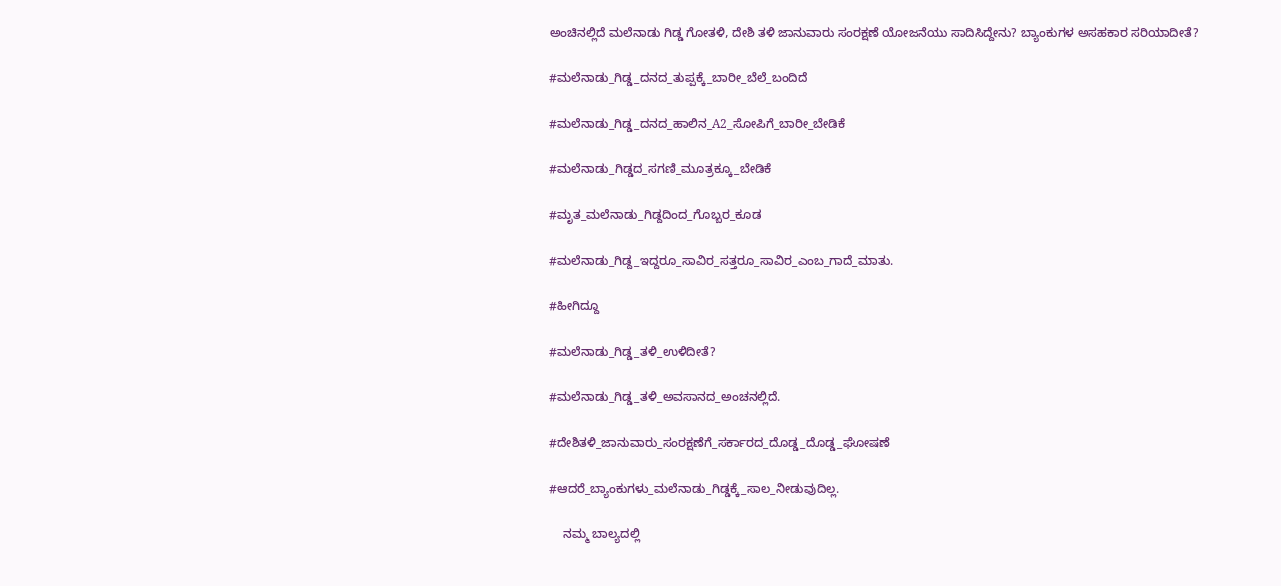ಅಂಚಿನಲ್ಲಿದೆ ಮಲೆನಾಡು ಗಿಡ್ಡ ಗೋತಳಿ, ದೇಶಿ ತಳಿ ಜಾನುವಾರು ಸಂರಕ್ಷಣೆ ಯೋಜನೆಯು ಸಾದಿಸಿದ್ದೇನು? ಬ್ಯಾಂಕುಗಳ ಅಸಹಕಾರ ಸರಿಯಾದೀತೆ?

#ಮಲೆನಾಡು_ಗಿಡ್ಡ_ದನದ_ತುಪ್ಪಕ್ಕೆ_ಬಾರೀ_ಬೆಲೆ_ಬಂದಿದೆ

#ಮಲೆನಾಡು_ಗಿಡ್ಡ_ದನದ_ಹಾಲಿನ_A2_ಸೋಪಿಗೆ_ಬಾರೀ_ಬೇಡಿಕೆ

#ಮಲೆನಾಡು_ಗಿಡ್ಡದ_ಸಗಣಿ_ಮೂತ್ರಕ್ಕೂ_ಬೇಡಿಕೆ

#ಮೃತ_ಮಲೆನಾಡು_ಗಿಡ್ದದಿಂದ_ಗೊಬ್ಬರ_ಕೂಡ

#ಮಲೆನಾಡು_ಗಿಡ್ದ_ಇದ್ದರೂ_ಸಾವಿರ_ಸತ್ತರೂ_ಸಾವಿರ_ಎಂಬ_ಗಾದೆ_ಮಾತು.

#ಹೀಗಿದ್ದೂ

#ಮಲೆನಾಡು_ಗಿಡ್ಡ_ತಳಿ_ಉಳಿದೀತೆ?

#ಮಲೆನಾಡು_ಗಿಡ್ಡ_ತಳಿ_ಅವಸಾನದ_ಅಂಚನಲ್ಲಿದೆ.

#ದೇಶಿತಳಿ_ಜಾನುವಾರು_ಸಂರಕ್ಷಣೆಗೆ_ಸರ್ಕಾರದ_ದೊಡ್ಡ_ದೊಡ್ಡ_ಘೋಷಣೆ

#ಆದರೆ_ಬ್ಯಾಂಕುಗಳು_ಮಲೆನಾಡು_ಗಿಡ್ಡಕ್ಕೆ_ಸಾಲ_ನೀಡುವುದಿಲ್ಲ.

    ನಮ್ಮ ಬಾಲ್ಯದಲ್ಲಿ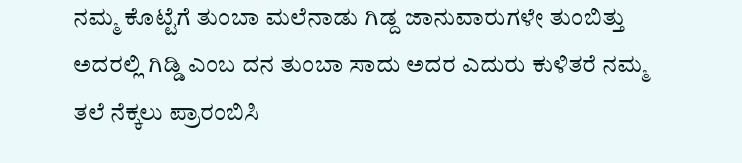ನಮ್ಮ ಕೊಟ್ಟೆಗೆ ತುಂಬಾ ಮಲೆನಾಡು ಗಿಡ್ದ ಜಾನುವಾರುಗಳೇ ತುಂಬಿತ್ತು ಅದರಲ್ಲಿ ಗಿಡ್ಡಿ ಎಂಬ ದನ ತುಂಬಾ ಸಾದು ಅದರ ಎದುರು ಕುಳಿತರೆ ನಮ್ಮ ತಲೆ ನೆಕ್ಕಲು ಪ್ರಾರಂಬಿಸಿ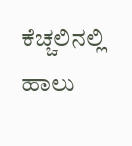ಕೆಚ್ಚಲಿನಲ್ಲಿ ಹಾಲು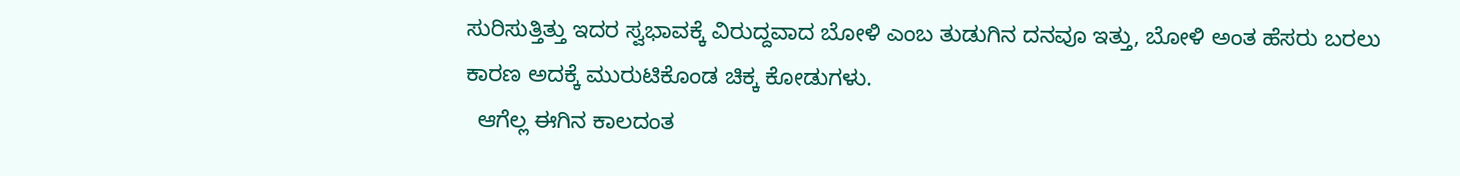ಸುರಿಸುತ್ತಿತ್ತು ಇದರ ಸ್ವಭಾವಕ್ಕೆ ವಿರುದ್ದವಾದ ಬೋಳಿ ಎಂಬ ತುಡುಗಿನ ದನವೂ ಇತ್ತು, ಬೋಳಿ ಅಂತ ಹೆಸರು ಬರಲು ಕಾರಣ ಅದಕ್ಕೆ ಮುರುಟಿಕೊಂಡ ಚಿಕ್ಕ ಕೋಡುಗಳು.
  ಆಗೆಲ್ಲ ಈಗಿನ ಕಾಲದಂತ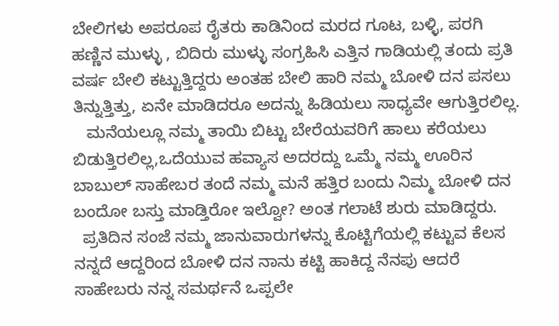ಬೇಲಿಗಳು ಅಪರೂಪ ರೈತರು ಕಾಡಿನಿಂದ ಮರದ ಗೂಟ, ಬಳ್ಳಿ, ಪರಗಿ ಹಣ್ಣಿನ ಮುಳ್ಳು , ಬಿದಿರು ಮುಳ್ಳು ಸಂಗ್ರಹಿಸಿ ಎತ್ತಿನ ಗಾಡಿಯಲ್ಲಿ ತಂದು ಪ್ರತಿ ವರ್ಷ ಬೇಲಿ ಕಟ್ಟುತ್ತಿದ್ದರು ಅಂತಹ ಬೇಲಿ ಹಾರಿ ನಮ್ಮ ಬೋಳಿ ದನ ಪಸಲು ತಿನ್ನುತ್ತಿತ್ತು, ಏನೇ ಮಾಡಿದರೂ ಅದನ್ನು ಹಿಡಿಯಲು ಸಾಧ್ಯವೇ ಆಗುತ್ತಿರಲಿಲ್ಲ.
   ಮನೆಯಲ್ಲೂ ನಮ್ಮ ತಾಯಿ ಬಿಟ್ಟು ಬೇರೆಯವರಿಗೆ ಹಾಲು ಕರೆಯಲು ಬಿಡುತ್ತಿರಲಿಲ್ಲ,ಒದೆಯುವ ಹವ್ಯಾಸ ಅದರದ್ದು ಒಮ್ಮೆ ನಮ್ಮ ಊರಿನ ಬಾಬುಲ್ ಸಾಹೇಬರ ತಂದೆ ನಮ್ಮ ಮನೆ ಹತ್ತಿರ ಬಂದು ನಿಮ್ಮ ಬೋಳಿ ದನ ಬಂದೋ ಬಸ್ತು ಮಾಡ್ತಿರೋ ಇಲ್ವೋ? ಅಂತ ಗಲಾಟೆ ಶುರು ಮಾಡಿದ್ದರು.
  ಪ್ರತಿದಿನ ಸಂಜೆ ನಮ್ಮ ಜಾನುವಾರುಗಳನ್ನು ಕೊಟ್ಟಿಗೆಯಲ್ಲಿ ಕಟ್ಟುವ ಕೆಲಸ ನನ್ನದೆ ಆದ್ದರಿಂದ ಬೋಳಿ ದನ ನಾನು ಕಟ್ಟಿ ಹಾಕಿದ್ದ ನೆನಪು ಆದರೆ ಸಾಹೇಬರು ನನ್ನ ಸಮರ್ಥನೆ ಒಪ್ಪಲೇ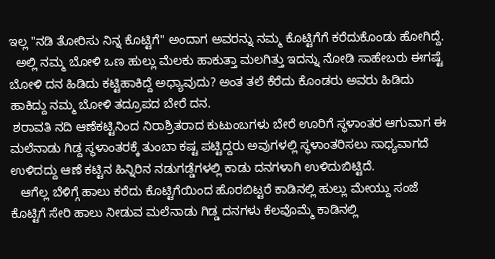ಇಲ್ಲ "ನಡಿ ತೋರಿಸು ನಿನ್ನ ಕೊಟ್ಟಿಗೆ" ಅಂದಾಗ ಅವರನ್ನು ನಮ್ಮ ಕೊಟ್ಟಿಗೆಗೆ ಕರೆದುಕೊಂಡು ಹೋಗಿದ್ದೆ.
  ಅಲ್ಲಿ ನಮ್ಮ ಬೋಳಿ ಒಣ ಹುಲ್ಲು ಮೆಲಕು ಹಾಕುತ್ತಾ ಮಲಗಿತ್ತು ಇದನ್ನು ನೋಡಿ ಸಾಹೇಬರು ಈಗಷ್ಟೆ ಬೋಳಿ ದನ ಹಿಡಿದು ಕಟ್ಟಿಹಾಕಿದ್ದೆ ಅಧ್ಯಾವುದು? ಅಂತ ತಲೆ ಕೆರೆದು ಕೊಂಡರು ಅವರು ಹಿಡಿದು ಹಾಕಿದ್ದು ನಮ್ಮ ಬೋಳಿ ತದ್ರೂಪದ ಬೇರೆ ದನ.
 ಶರಾವತಿ ನದಿ ಆಣೆಕಟ್ಟಿನಿಂದ ನಿರಾಶ್ರಿತರಾದ ಕುಟುಂಬಗಳು ಬೇರೆ ಊರಿಗೆ ಸ್ಥಳಾಂತರ ಆಗುವಾಗ ಈ ಮಲೆನಾಡು ಗಿಡ್ದ ಸ್ಥಳಾಂತರಕ್ಕೆ ತುಂಬಾ ಕಷ್ಟ ಪಟ್ಟಿದ್ದರು ಅವುಗಳಲ್ಲಿ ಸ್ಥಳಾಂತರಿಸಲು ಸಾಧ್ಯವಾಗದೆ ಉಳಿದದ್ದು ಆಣೆ ಕಟ್ಟಿನ ಹಿನ್ನಿರಿನ ನಡುಗಡ್ಡೆಗಳಲ್ಲಿ ಕಾಡು ದನಗಳಾಗಿ ಉಳಿದುಬಿಟ್ಟಿದೆ.
   ಆಗೆಲ್ಲ ಬೆಳಿಗ್ಗೆ ಹಾಲು ಕರೆದು ಕೊಟ್ಟಿಗೆಯಿಂದ ಹೊರಬಿಟ್ಟರೆ ಕಾಡಿನಲ್ಲಿ ಹುಲ್ಲು ಮೇಯ್ದು ಸಂಜೆ ಕೊಟ್ಟಿಗೆ ಸೇರಿ ಹಾಲು ನೀಡುವ ಮಲೆನಾಡು ಗಿಡ್ಡ ದನಗಳು ಕೆಲವೊಮ್ಮೆ ಕಾಡಿನಲ್ಲಿ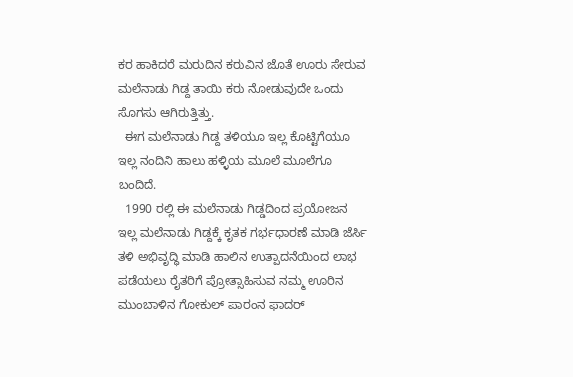ಕರ ಹಾಕಿದರೆ ಮರುದಿನ ಕರುವಿನ ಜೊತೆ ಊರು ಸೇರುವ ಮಲೆನಾಡು ಗಿಡ್ದ ತಾಯಿ ಕರು ನೋಡುವುದೇ ಒಂದು ಸೊಗಸು ಆಗಿರುತ್ತಿತ್ತು.
  ಈಗ ಮಲೆನಾಡು ಗಿಡ್ದ ತಳಿಯೂ ಇಲ್ಲ ಕೊಟ್ಟಿಗೆಯೂ ಇಲ್ಲ ನಂದಿನಿ ಹಾಲು ಹಳ್ಳಿಯ ಮೂಲೆ ಮೂಲೆಗೂ ಬಂದಿದೆ.
  1990 ರಲ್ಲಿ ಈ ಮಲೆನಾಡು ಗಿಡ್ಡದಿಂದ ಪ್ರಯೋಜನ ಇಲ್ಲ ಮಲೆನಾಡು ಗಿಡ್ದಕ್ಕೆ ಕೃತಕ ಗರ್ಭಧಾರಣೆ ಮಾಡಿ ಜೆರ್ಸಿ ತಳಿ ಅಭಿವೃದ್ಧಿ ಮಾಡಿ ಹಾಲಿನ ಉತ್ಪಾದನೆಯಿಂದ ಲಾಭ ಪಡೆಯಲು ರೈತರಿಗೆ ಪ್ರೋತ್ಸಾಹಿಸುವ ನಮ್ಮ ಊರಿನ ಮುಂಬಾಳಿನ ಗೋಕುಲ್ ಪಾರಂನ ಫಾದರ್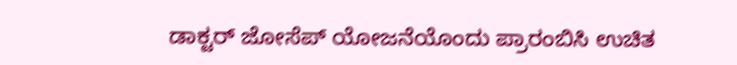ಡಾಕ್ಟರ್ ಜೋಸೆಪ್ ಯೋಜನೆಯೊಂದು ಪ್ರಾರಂಬಿಸಿ ಉಚಿತ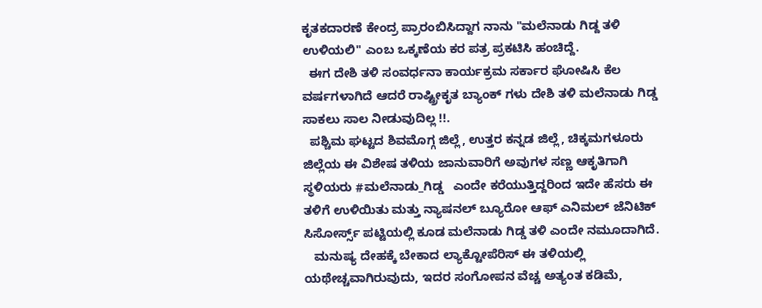ಕೃತಕದಾರಣೆ ಕೇಂದ್ರ ಪ್ರಾರಂಬಿಸಿದ್ದಾಗ ನಾನು "ಮಲೆನಾಡು ಗಿಡ್ದ ತಳಿ ಉಳಿಯಲಿ" ಎಂಬ ಒಕ್ಕಣೆಯ ಕರ ಪತ್ರ ಪ್ರಕಟಿಸಿ ಹಂಚಿದ್ದೆ.
  ಈಗ ದೇಶಿ ತಳಿ ಸಂವರ್ಧನಾ ಕಾರ್ಯಕ್ರಮ ಸರ್ಕಾರ ಘೋಷಿಸಿ ಕೆಲ ವರ್ಷಗಳಾಗಿದೆ ಆದರೆ ರಾಷ್ಟ್ರೀಕೃತ ಬ್ಯಾಂಕ್ ಗಳು ದೇಶಿ ತಳಿ ಮಲೆನಾಡು ಗಿಡ್ಡ ಸಾಕಲು ಸಾಲ ನೀಡುವುದಿಲ್ಲ !!.
  ಪಶ್ಚಿಮ ಘಟ್ಟದ ಶಿವಮೊಗ್ಗ ಜಿಲ್ಲೆ, ಉತ್ತರ ಕನ್ನಡ ಜಿಲ್ಲೆ, ಚಿಕ್ಕಮಗಳೂರು ಜಿಲ್ಲೆಯ ಈ ವಿಶೇಷ ತಳಿಯ ಜಾನುವಾರಿಗೆ ಅವುಗಳ ಸಣ್ಣ ಆಕೃತಿಗಾಗಿ ಸ್ಥಳಿಯರು #ಮಲೆನಾಡು_ಗಿಡ್ಡ   ಎಂದೇ ಕರೆಯುತ್ತಿದ್ದರಿಂದ ಇದೇ ಹೆಸರು ಈ ತಳಿಗೆ ಉಳಿಯಿತು ಮತ್ತು ನ್ಯಾಷನಲ್ ಬ್ಯೂರೋ ಆಫ್ ಎನಿಮಲ್ ಜೆನಿಟಿಕ್ ಸಿಸೋರ್ಸ್ಸ್ ಪಟ್ಟಿಯಲ್ಲಿ ಕೂಡ ಮಲೆನಾಡು ಗಿಡ್ಡ ತಳಿ ಎಂದೇ ನಮೂದಾಗಿದೆ.
   ಮನುಷ್ಯ ದೇಹಕ್ಕೆ ಬೇಕಾದ ಲ್ಯಾಕ್ಟೋಪೆರಿಸ್ ಈ ತಳಿಯಲ್ಲಿ ಯಥೇಚ್ಚವಾಗಿರುವುದು, ಇದರ ಸಂಗೋಪನ ವೆಚ್ಚ ಅತ್ಯಂತ ಕಡಿಮೆ,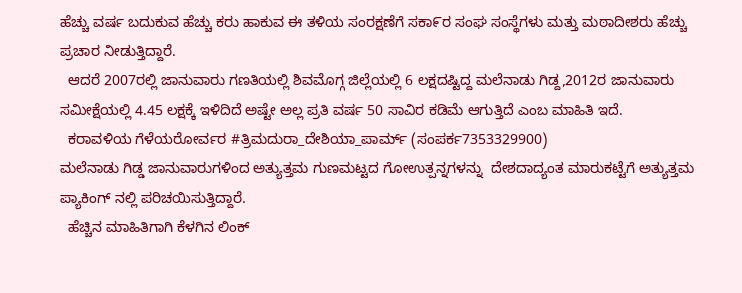ಹೆಚ್ಚು ವರ್ಷ ಬದುಕುವ ಹೆಚ್ಚು ಕರು ಹಾಕುವ ಈ ತಳಿಯ ಸಂರಕ್ಷಣೆಗೆ ಸಕಾ೯ರ ಸಂಘ ಸಂಸ್ಥೆಗಳು ಮತ್ತು ಮಠಾದೀಶರು ಹೆಚ್ಚು ಪ್ರಚಾರ ನೀಡುತ್ತಿದ್ದಾರೆ.
  ಆದರೆ 2007ರಲ್ಲಿ ಜಾನುವಾರು ಗಣತಿಯಲ್ಲಿ ಶಿವಮೊಗ್ಗ ಜಿಲ್ಲೆಯಲ್ಲಿ 6 ಲಕ್ಷದಷ್ಟಿದ್ದ ಮಲೆನಾಡು ಗಿಡ್ದ,2012ರ ಜಾನುವಾರು ಸಮೀಕ್ಷೆಯಲ್ಲಿ 4.45 ಲಕ್ಷಕ್ಕೆ ಇಳಿದಿದೆ ಅಷ್ಟೇ ಅಲ್ಲ ಪ್ರತಿ ವರ್ಷ 50 ಸಾವಿರ ಕಡಿಮೆ ಆಗುತ್ತಿದೆ ಎಂಬ ಮಾಹಿತಿ ಇದೆ.
  ಕರಾವಳಿಯ ಗೆಳೆಯರೋರ್ವರ #ತ್ರಿಮದುರಾ_ದೇಶಿಯಾ_ಪಾರ್ಮ್ (ಸಂಪರ್ಕ7353329900)
ಮಲೆನಾಡು ಗಿಡ್ಡ ಜಾನುವಾರುಗಳಿಂದ ಅತ್ಯುತ್ತಮ ಗುಣಮಟ್ಟದ ಗೋಉತ್ಪನ್ನಗಳನ್ನು  ದೇಶದಾದ್ಯಂತ ಮಾರುಕಟ್ಟೆಗೆ ಅತ್ಯುತ್ತಮ ಪ್ಯಾಕಿಂಗ್ ನಲ್ಲಿ ಪರಿಚಯಿಸುತ್ತಿದ್ದಾರೆ.
  ಹೆಚ್ಚಿನ ಮಾಹಿತಿಗಾಗಿ ಕೆಳಗಿನ ಲಿಂಕ್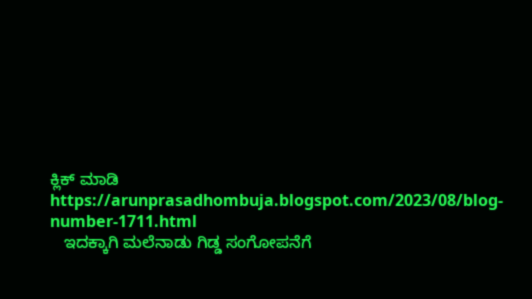ಕ್ಲಿಕ್ ಮಾಡಿ
https://arunprasadhombuja.blogspot.com/2023/08/blog-number-1711.html
   ಇದಕ್ಕಾಗಿ ಮಲೆನಾಡು ಗಿಡ್ಡ ಸಂಗೋಪನೆಗೆ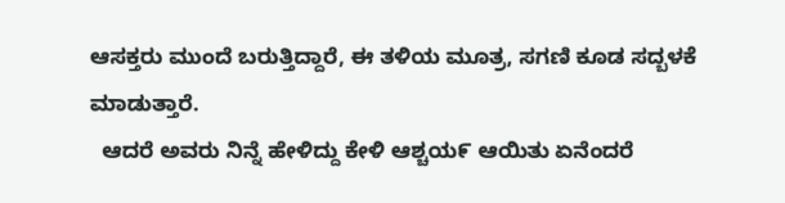ಆಸಕ್ತರು ಮುಂದೆ ಬರುತ್ತಿದ್ದಾರೆ, ಈ ತಳಿಯ ಮೂತ್ರ, ಸಗಣಿ ಕೂಡ ಸದ್ಬಳಕೆ ಮಾಡುತ್ತಾರೆ.
  ಆದರೆ ಅವರು ನಿನ್ನೆ ಹೇಳಿದ್ದು ಕೇಳಿ ಆಶ್ಚಯ೯ ಆಯಿತು ಏನೆಂದರೆ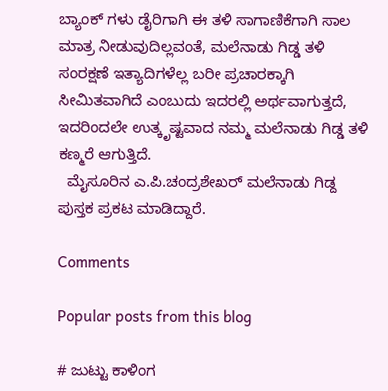ಬ್ಯಾಂಕ್ ಗಳು ಡೈರಿಗಾಗಿ ಈ ತಳಿ ಸಾಗಾಣಿಕೆಗಾಗಿ ಸಾಲ ಮಾತ್ರ ನೀಡುವುದಿಲ್ಲವಂತೆ, ಮಲೆನಾಡು ಗಿಡ್ಡ ತಳಿ ಸಂರಕ್ಷಣೆ ಇತ್ಯಾದಿಗಳೆಲ್ಲ ಬರೀ ಪ್ರಚಾರಕ್ಕಾಗಿ ಸೀಮಿತವಾಗಿದೆ ಎಂಬುದು ಇದರಲ್ಲಿ ಅರ್ಥವಾಗುತ್ತದೆ, ಇದರಿಂದಲೇ ಉತ್ಕೃಷ್ಟವಾದ ನಮ್ಮ ಮಲೆನಾಡು ಗಿಡ್ಡ ತಳಿ ಕಣ್ಮರೆ ಆಗುತ್ತಿದೆ.
  ಮೈಸೂರಿನ ಎ.ಪಿ.ಚಂದ್ರಶೇಖರ್ ಮಲೆನಾಡು ಗಿಡ್ದ ಪುಸ್ತಕ ಪ್ರಕಟ ಮಾಡಿದ್ದಾರೆ.

Comments

Popular posts from this blog

# ಜುಟ್ಟು ಕಾಳಿಂಗ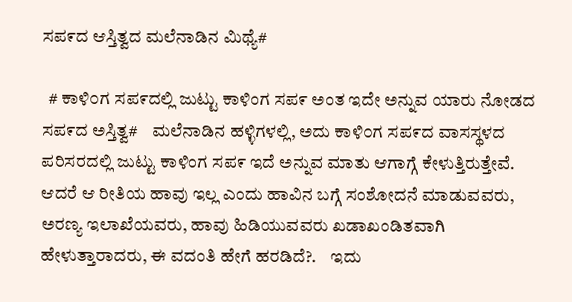ಸಪ೯ದ ಆಸ್ತಿತ್ವದ ಮಲೆನಾಡಿನ ಮಿಥ್ಯೆ#

  # ಕಾಳಿ೦ಗ ಸಪ೯ದಲ್ಲಿ ಜುಟ್ಟು ಕಾಳಿಂಗ ಸಪ೯ ಅಂತ ಇದೇ ಅನ್ನುವ ಯಾರು ನೋಡದ ಸಪ೯ದ ಅಸ್ತಿತ್ವ#    ಮಲೆನಾಡಿನ ಹಳ್ಳಿಗಳಲ್ಲಿ, ಅದು ಕಾಳಿ೦ಗ ಸಪ೯ದ ವಾಸಸ್ಥಳದ ಪರಿಸರದಲ್ಲಿ ಜುಟ್ಟು ಕಾಳಿಂಗ ಸಪ೯ ಇದೆ ಅನ್ನುವ ಮಾತು ಆಗಾಗ್ಗೆ ಕೇಳುತ್ತಿರುತ್ತೇವೆ. ಆದರೆ ಆ ರೀತಿಯ ಹಾವು ಇಲ್ಲ ಎಂದು ಹಾವಿನ ಬಗ್ಗೆ ಸಂಶೋದನೆ ಮಾಡುವವರು, ಅರಣ್ಯ ಇಲಾಖೆಯವರು, ಹಾವು ಹಿಡಿಯುವವರು ಖಡಾಖಂಡಿತವಾಗಿ ಹೇಳುತ್ತಾರಾದರು, ಈ ವದಂತಿ ಹೇಗೆ ಹರಡಿದೆ?.    ಇದು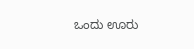ಒಂದು ಊರು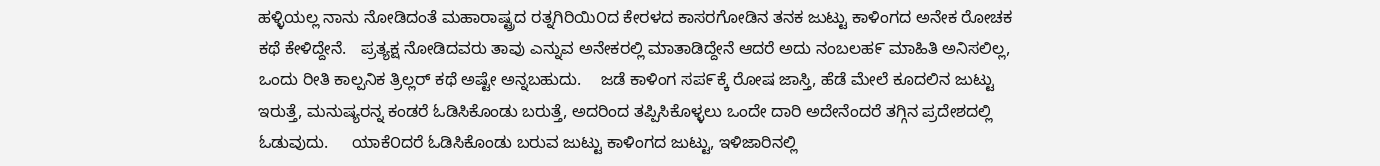ಹಳ್ಳಿಯಲ್ಲ ನಾನು ನೋಡಿದಂತೆ ಮಹಾರಾಷ್ಟ್ರದ ರತ್ನಗಿರಿಯಿ೦ದ ಕೇರಳದ ಕಾಸರಗೋಡಿನ ತನಕ ಜುಟ್ಟು ಕಾಳಿಂಗದ ಅನೇಕ ರೋಚಕ ಕಥೆ ಕೇಳಿದ್ದೇನೆ.   ಪ್ರತ್ಯಕ್ಷ ನೋಡಿದವರು ತಾವು ಎನ್ನುವ ಅನೇಕರಲ್ಲಿ ಮಾತಾಡಿದ್ದೇನೆ ಆದರೆ ಅದು ನಂಬಲಹ೯ ಮಾಹಿತಿ ಅನಿಸಲಿಲ್ಲ, ಒಂದು ರೀತಿ ಕಾಲ್ಪನಿಕ ತ್ರಿಲ್ಲರ್ ಕಥೆ ಅಷ್ಟೇ ಅನ್ನಬಹುದು.    ಜಡೆ ಕಾಳಿಂಗ ಸಪ೯ಕ್ಕೆ ರೋಷ ಜಾಸ್ತಿ, ಹೆಡೆ ಮೇಲೆ ಕೂದಲಿನ ಜುಟ್ಟು ಇರುತ್ತೆ, ಮನುಷ್ಯರನ್ನ ಕಂಡರೆ ಓಡಿಸಿಕೊಂಡು ಬರುತ್ತೆ, ಅದರಿಂದ ತಪ್ಪಿಸಿಕೊಳ್ಳಲು ಒಂದೇ ದಾರಿ ಅದೇನೆಂದರೆ ತಗ್ಗಿನ ಪ್ರದೇಶದಲ್ಲಿ ಓಡುವುದು.     ಯಾಕೆ೦ದರೆ ಓಡಿಸಿಕೊಂಡು ಬರುವ ಜುಟ್ಟು ಕಾಳಿಂಗದ ಜುಟ್ಟು, ಇಳಿಜಾರಿನಲ್ಲಿ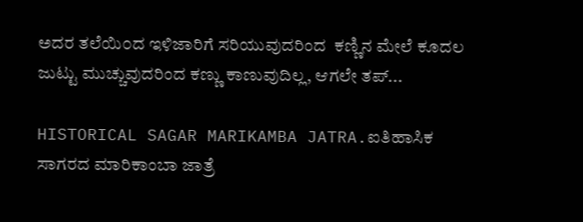ಅದರ ತಲೆಯಿ೦ದ ಇಳಿಜಾರಿಗೆ ಸರಿಯುವುದರಿಂದ  ಕಣ್ಣಿನ ಮೇಲೆ ಕೂದಲ ಜುಟ್ಟು ಮುಚ್ಚುವುದರಿಂದ ಕಣ್ಣು ಕಾಣುವುದಿಲ್ಲ, ಆಗಲೇ ತಪ್...

HISTORICAL SAGAR MARIKAMBA JATRA.ಐತಿಹಾಸಿಕ ಸಾಗರದ ಮಾರಿಕಾಂಬಾ ಜಾತ್ರೆ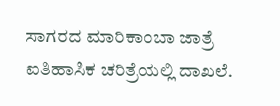ಸಾಗರದ ಮಾರಿಕಾಂಬಾ ಜಾತ್ರೆ ಐತಿಹಾಸಿಕ ಚರಿತ್ರೆಯಲ್ಲಿ ದಾಖಲೆ.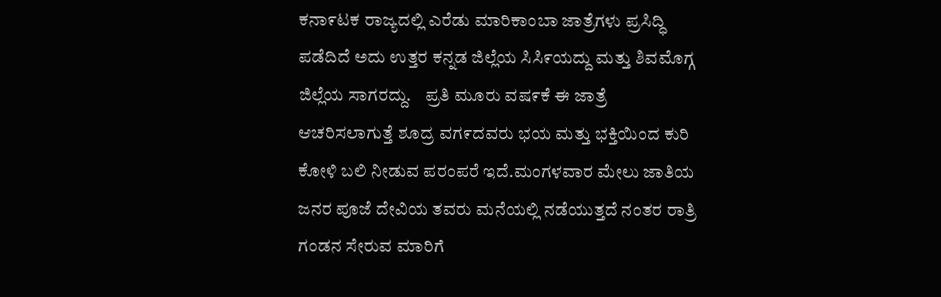ಕನಾ೯ಟಕ ರಾಜ್ಯದಲ್ಲಿ ಎರೆಡು ಮಾರಿಕಾಂಬಾ ಜಾತ್ರೆಗಳು ಪ್ರಸಿದ್ಧಿ ಪಡೆದಿದೆ ಅದು ಉತ್ತರ ಕನ್ನಡ ಜಿಲ್ಲೆಯ ಸಿಸಿ೯ಯದ್ದು ಮತ್ತು ಶಿವಮೊಗ್ಗ ಜಿಲ್ಲೆಯ ಸಾಗರದ್ದು.    ಪ್ರತಿ ಮೂರು ವಷ೯ಕೆ ಈ ಜಾತ್ರೆ ಆಚರಿಸಲಾಗುತ್ತೆ ಶೂದ್ರ ವಗ೯ದವರು ಭಯ ಮತ್ತು ಭಕ್ತಿಯಿಂದ ಕುರಿ ಕೋಳಿ ಬಲಿ ನೀಡುವ ಪರಂಪರೆ ಇದೆ.ಮಂಗಳವಾರ ಮೇಲು ಜಾತಿಯ ಜನರ ಪೂಜೆ ದೇವಿಯ ತವರು ಮನೆಯಲ್ಲಿ ನಡೆಯುತ್ತದೆ ನಂತರ ರಾತ್ರಿ ಗಂಡನ ಸೇರುವ ಮಾರಿಗೆ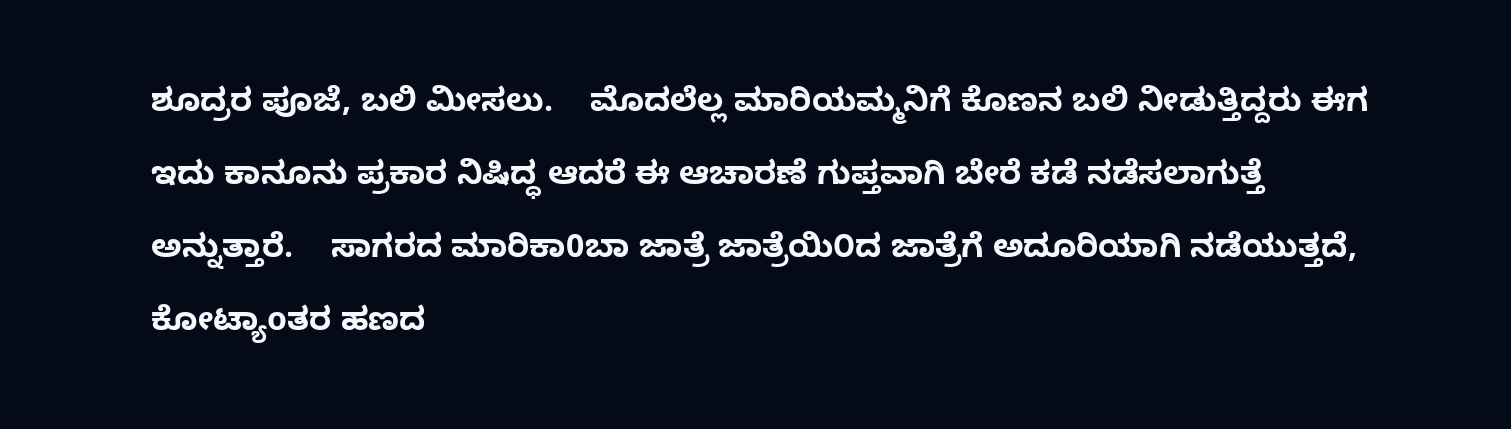ಶೂದ್ರರ ಪೂಜೆ, ಬಲಿ ಮೀಸಲು.    ಮೊದಲೆಲ್ಲ ಮಾರಿಯಮ್ಮನಿಗೆ ಕೊಣನ ಬಲಿ ನೀಡುತ್ತಿದ್ದರು ಈಗ ಇದು ಕಾನೂನು ಪ್ರಕಾರ ನಿಷಿದ್ಧ ಆದರೆ ಈ ಆಚಾರಣೆ ಗುಪ್ತವಾಗಿ ಬೇರೆ ಕಡೆ ನಡೆಸಲಾಗುತ್ತೆ ಅನ್ನುತ್ತಾರೆ.    ಸಾಗರದ ಮಾರಿಕಾ0ಬಾ ಜಾತ್ರೆ ಜಾತ್ರೆಯಿ೦ದ ಜಾತ್ರೆಗೆ ಅದೂರಿಯಾಗಿ ನಡೆಯುತ್ತದೆ, ಕೋಟ್ಯಾoತರ ಹಣದ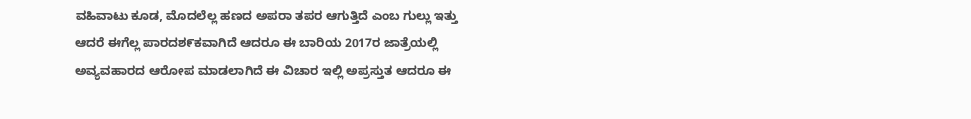ವಹಿವಾಟು ಕೂಡ, ಮೊದಲೆಲ್ಲ ಹಣದ ಅಪರಾ ತಪರ ಆಗುತ್ತಿದೆ ಎಂಬ ಗುಲ್ಲು ಇತ್ತು ಆದರೆ ಈಗೆಲ್ಲ ಪಾರದಶ೯ಕವಾಗಿದೆ ಆದರೂ ಈ ಬಾರಿಯ 2017ರ ಜಾತ್ರೆಯಲ್ಲಿ ಅವ್ಯವಹಾರದ ಆರೋಪ ಮಾಡಲಾಗಿದೆ ಈ ವಿಚಾರ ಇಲ್ಲಿ ಅಪ್ರಸ್ತುತ ಆದರೂ ಈ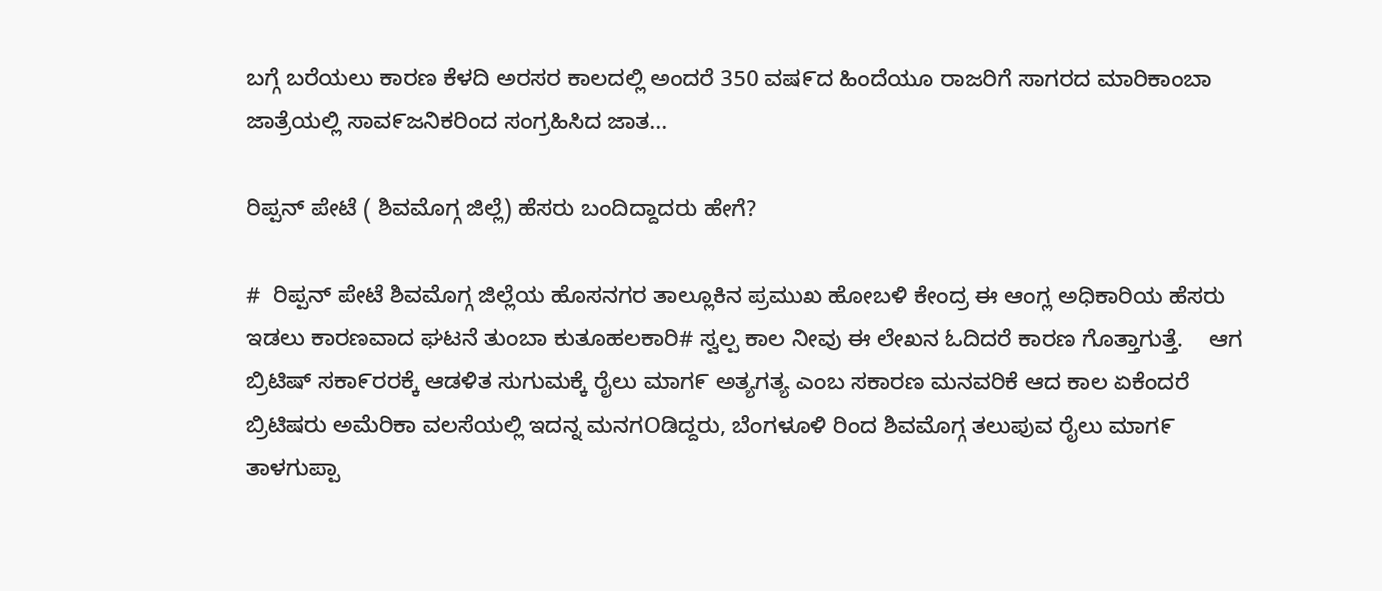ಬಗ್ಗೆ ಬರೆಯಲು ಕಾರಣ ಕೆಳದಿ ಅರಸರ ಕಾಲದಲ್ಲಿ ಅಂದರೆ 350 ವಷ೯ದ ಹಿಂದೆಯೂ ರಾಜರಿಗೆ ಸಾಗರದ ಮಾರಿಕಾಂಬಾ ಜಾತ್ರೆಯಲ್ಲಿ ಸಾವ೯ಜನಿಕರಿಂದ ಸಂಗ್ರಹಿಸಿದ ಜಾತ...

ರಿಪ್ಪನ್ ಪೇಟೆ ( ಶಿವಮೊಗ್ಗ ಜಿಲ್ಲೆ) ಹೆಸರು ಬಂದಿದ್ದಾದರು ಹೇಗೆ?

#  ರಿಪ್ಪನ್ ಪೇಟೆ ಶಿವಮೊಗ್ಗ ಜಿಲ್ಲೆಯ ಹೊಸನಗರ ತಾಲ್ಲೂಕಿನ ಪ್ರಮುಖ ಹೋಬಳಿ ಕೇಂದ್ರ ಈ ಆಂಗ್ಲ ಅಧಿಕಾರಿಯ ಹೆಸರು ಇಡಲು ಕಾರಣವಾದ ಘಟನೆ ತುಂಬಾ ಕುತೂಹಲಕಾರಿ# ಸ್ವಲ್ಪ ಕಾಲ ನೀವು ಈ ಲೇಖನ ಓದಿದರೆ ಕಾರಣ ಗೊತ್ತಾಗುತ್ತೆ.    ಆಗ ಬ್ರಿಟಿಷ್ ಸಕಾ೯ರರಕ್ಕೆ ಆಡಳಿತ ಸುಗುಮಕ್ಕೆ ರೈಲು ಮಾಗ೯ ಅತ್ಯಗತ್ಯ ಎಂಬ ಸಕಾರಣ ಮನವರಿಕೆ ಆದ ಕಾಲ ಏಕೆಂದರೆ ಬ್ರಿಟಿಷರು ಅಮೆರಿಕಾ ವಲಸೆಯಲ್ಲಿ ಇದನ್ನ ಮನಗOಡಿದ್ದರು, ಬೆಂಗಳೂಳಿ ರಿಂದ ಶಿವಮೊಗ್ಗ ತಲುಪುವ ರೈಲು ಮಾಗ೯ ತಾಳಗುಪ್ಪಾ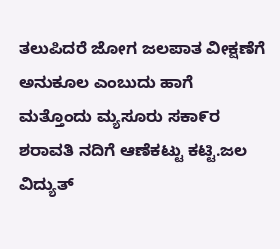ತಲುಪಿದರೆ ಜೋಗ ಜಲಪಾತ ವೀಕ್ಷಣೆಗೆ ಅನುಕೂಲ ಎಂಬುದು ಹಾಗೆ ಮತ್ತೊಂದು ಮ್ಯಸೂರು ಸಕಾ೯ರ ಶರಾವತಿ ನದಿಗೆ ಆಣೆಕಟ್ಟು ಕಟ್ಟಿ.ಜಲ ವಿದ್ಯುತ್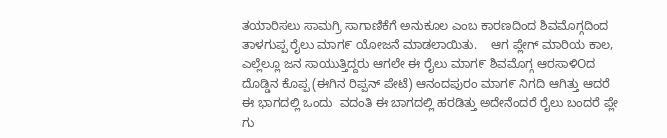ತಯಾರಿಸಲು ಸಾಮಗ್ರಿ ಸಾಗಾಣಿಕೆಗೆ ಅನುಕೂಲ ಎಂಬ ಕಾರಣದಿಂದ ಶಿವಮೊಗ್ಗದಿಂದ ತಾಳಗುಪ್ಪ ರೈಲು ಮಾಗ೯ ಯೋಜನೆ ಮಾಡಲಾಯಿತು.    ಆಗ ಪ್ಲೇಗ್ ಮಾರಿಯ ಕಾಲ, ಎಲ್ಲೆಲ್ಲೂ ಜನ ಸಾಯುತ್ತಿದ್ದರು ಆಗಲೇ ಈ ರೈಲು ಮಾಗ೯ ಶಿವಮೊಗ್ಗ ಆರಸಾಳಿOದ ದೊಡ್ಡಿನ ಕೊಪ್ಪ (ಈಗಿನ ರಿಪ್ಪನ್ ಪೇಟೆ) ಆನಂದಪುರಂ ಮಾಗ೯ ನಿಗದಿ ಆಗಿತ್ತು ಆದರೆ ಈ ಭಾಗದಲ್ಲಿ ಒಂದು  ವದಂತಿ ಈ ಬಾಗದಲ್ಲಿ ಹರಡಿತ್ತು ಅದೇನೆಂದರೆ ರೈಲು ಬಂದರೆ ಪ್ಲೇ ಗು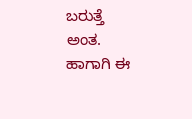ಬರುತ್ತೆ  ಅಂತ.    ಹಾಗಾಗಿ ಈ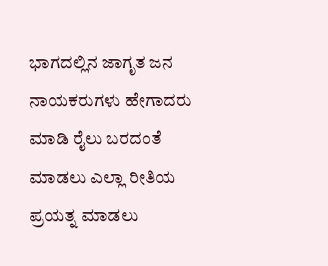ಭಾಗದಲ್ಲಿನ ಜಾಗೃತ ಜನ ನಾಯಕರುಗಳು ಹೇಗಾದರು ಮಾಡಿ ರೈಲು ಬರದಂತೆ ಮಾಡಲು ಎಲ್ಲಾ ರೀತಿಯ ಪ್ರಯತ್ನ ಮಾಡಲು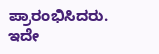ಪ್ರಾರಂಭಿಸಿದರು.     ಇದೇ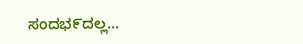ಸಂದಭ೯ದಲ್ಲ...